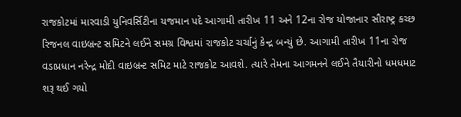રાજકોટમાં મારવાડી યુનિવર્સિટીના યજમાન પદે આગામી તારીખ 11 અને 12ના રોજ યોજાનાર સૌરાષ્ટ્ર કચ્છ રિજનલ વાઇબ્રન્ટ સમિટને લઈને સમગ્ર વિશ્વમાં રાજકોટ ચર્ચાનું કેન્દ્ર બન્યું છે. આગામી તારીખ 11ના રોજ વડાપ્રધાન નરેન્દ્ર મોદી વાઇબ્રન્ટ સમિટ માટે રાજકોટ આવશે. ત્યારે તેમના આગમનને લઈને તૈયારીનો ધમધમાટ શરૂ થઈ ગયો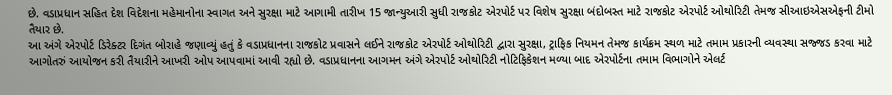છે. વડાપ્રધાન સહિત દેશ વિદેશના મહેમાનોના સ્વાગત અને સુરક્ષા માટે આગામી તારીખ 15 જાન્યુઆરી સુધી રાજકોટ એરપોર્ટ પર વિશેષ સુરક્ષા બંદોબસ્ત માટે રાજકોટ એરપોર્ટ ઓથોરિટી તેમજ સીઆઇએસએફની ટીમો તૈયાર છે.
આ અંગે એરપોર્ટ ડિરેક્ટર દિગંત બોરાહે જણાવ્યું હતું કે વડાપ્રધાનના રાજકોટ પ્રવાસને લઈને રાજકોટ એરપોર્ટ ઓથોરિટી દ્વારા સુરક્ષા, ટ્રાફિક નિયમન તેમજ કાર્યક્રમ સ્થળ માટે તમામ પ્રકારની વ્યવસ્થા સજ્જડ કરવા માટે આગોતરું આયોજન કરી તૈયારીને આખરી ઓપ આપવામાં આવી રહ્યો છે. વડાપ્રધાનના આગમન અંગે એરપોર્ટ ઓથોરિટી નોટિફિકેશન મળ્યા બાદ એરપોર્ટના તમામ વિભાગોને એલર્ટ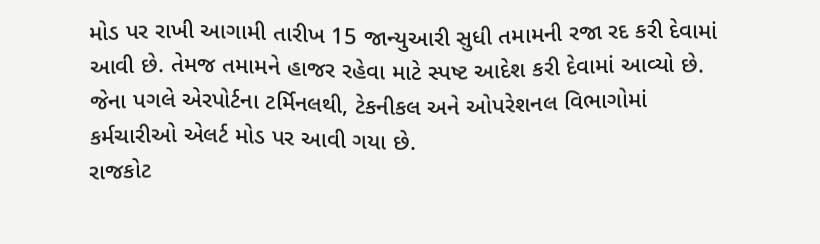મોડ પર રાખી આગામી તારીખ 15 જાન્યુઆરી સુધી તમામની રજા રદ કરી દેવામાં આવી છે. તેમજ તમામને હાજર રહેવા માટે સ્પષ્ટ આદેશ કરી દેવામાં આવ્યો છે. જેના પગલે એરપોર્ટના ટર્મિનલથી, ટેકનીકલ અને ઓપરેશનલ વિભાગોમાં કર્મચારીઓ એલર્ટ મોડ પર આવી ગયા છે.
રાજકોટ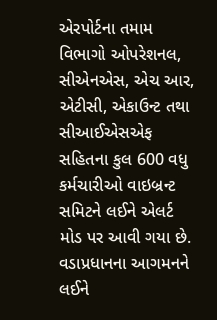એરપોર્ટના તમામ વિભાગો ઓપરેશનલ, સીએનએસ, એચ આર, એટીસી, એકાઉન્ટ તથા સીઆઈએસએફ સહિતના કુલ 600 વધુ કર્મચારીઓ વાઇબ્રન્ટ સમિટને લઈને એલર્ટ મોડ પર આવી ગયા છે. વડાપ્રધાનના આગમનને લઈને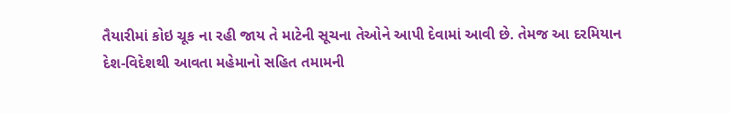તૈયારીમાં કોઇ ચૂક ના રહી જાય તે માટેની સૂચના તેઓને આપી દેવામાં આવી છે. તેમજ આ દરમિયાન દેશ-વિદેશથી આવતા મહેમાનો સહિત તમામની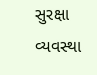સુરક્ષા વ્યવસ્થા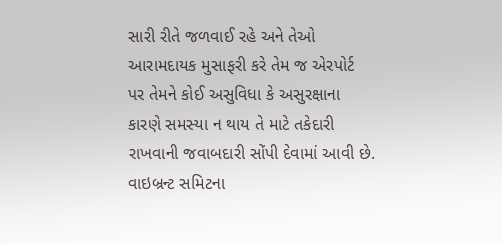સારી રીતે જળવાઈ રહે અને તેઓ આરામદાયક મુસાફરી કરે તેમ જ એરપોર્ટ પર તેમને કોઈ અસુવિધા કે અસુરક્ષાના કારણે સમસ્યા ન થાય તે માટે તકેદારી રાખવાની જવાબદારી સોંપી દેવામાં આવી છે. વાઇબ્રન્ટ સમિટના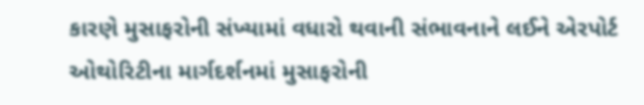કારણે મુસાફરોની સંખ્યામાં વધારો થવાની સંભાવનાને લઈને એરપોર્ટ ઓથોરિટીના માર્ગદર્શનમાં મુસાફરોની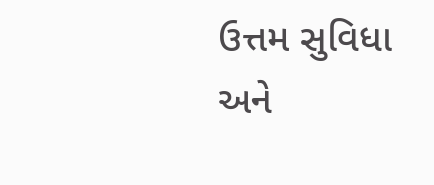ઉત્તમ સુવિધા અને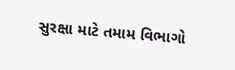સુરક્ષા માટે તમામ વિભાગો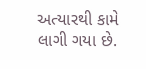અત્યારથી કામે લાગી ગયા છે.